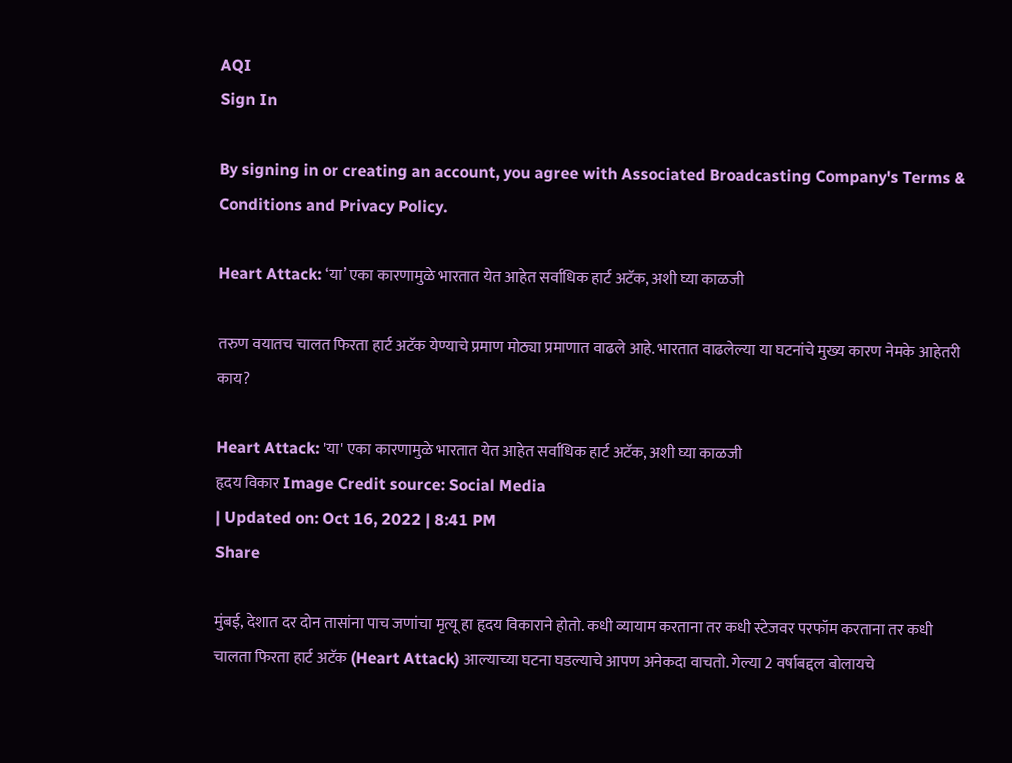AQI
Sign In

By signing in or creating an account, you agree with Associated Broadcasting Company's Terms & Conditions and Privacy Policy.

Heart Attack: ‘या’ एका कारणामुळे भारतात येत आहेत सर्वाधिक हार्ट अटॅक, अशी घ्या काळजी

तरुण वयातच चालत फिरता हार्ट अटॅक येण्याचे प्रमाण मोठ्या प्रमाणात वाढले आहे. भारतात वाढलेल्या या घटनांचे मुख्य कारण नेमके आहेतरी काय?

Heart Attack: 'या' एका कारणामुळे भारतात येत आहेत सर्वाधिक हार्ट अटॅक, अशी घ्या काळजी
हृदय विकार Image Credit source: Social Media
| Updated on: Oct 16, 2022 | 8:41 PM
Share

मुंबई, देशात दर दोन तासांना पाच जणांचा मृत्यू हा हृदय विकाराने होतो. कधी व्यायाम करताना तर कधी स्टेजवर परफॉम करताना तर कधी चालता फिरता हार्ट अटॅक (Heart Attack) आल्याच्या घटना घडल्याचे आपण अनेकदा वाचतो. गेल्या 2 वर्षाबद्दल बोलायचे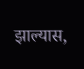झाल्यास,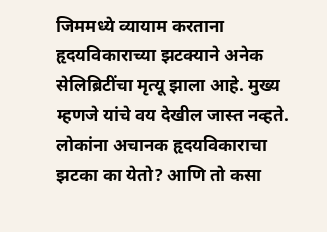जिममध्ये व्यायाम करताना हृदयविकाराच्या झटक्याने अनेक सेलिब्रिटींचा मृत्यू झाला आहे. मुख्य म्हणजे यांचे वय देखील जास्त नव्हते. लोकांना अचानक हृदयविकाराचा झटका का येतो? आणि तो कसा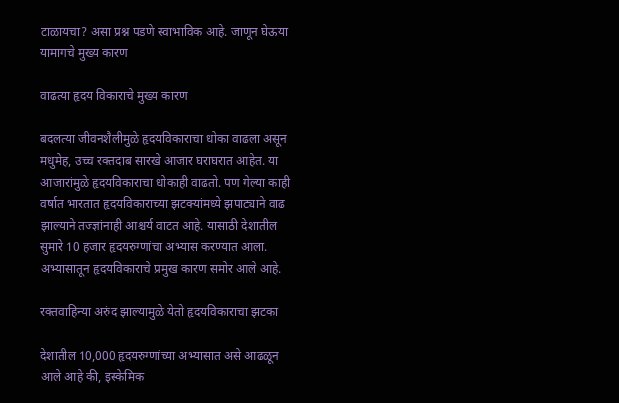टाळायचा? असा प्रश्न पडणे स्वाभाविक आहे. जाणून घेऊया यामागचे मुख्य कारण

वाढत्या हृदय विकाराचे मुख्य कारण

बदलत्या जीवनशैलीमुळे हृदयविकाराचा धोका वाढला असून मधुमेह, उच्च रक्तदाब सारखे आजार घराघरात आहेत. या आजारांमुळे हृदयविकाराचा धोकाही वाढतो. पण गेल्या काही वर्षात भारतात हृदयविकाराच्या झटक्यांमध्ये झपाट्याने वाढ झाल्याने तज्ज्ञांनाही आश्चर्य वाटत आहे. यासाठी देशातील सुमारे 10 हजार हृदयरुग्णांचा अभ्यास करण्यात आला. अभ्यासातून हृदयविकाराचे प्रमुख कारण समोर आले आहे.

रक्तवाहिन्या अरुंद झाल्यामुळे येतो हृदयविकाराचा झटका

देशातील 10,000 हृदयरुग्णांच्या अभ्यासात असे आढळून आले आहे की, इस्केमिक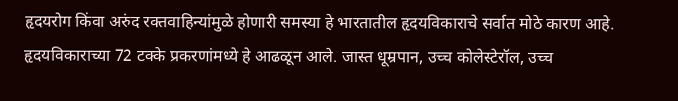हृदयरोग किंवा अरुंद रक्तवाहिन्यांमुळे होणारी समस्या हे भारतातील हृदयविकाराचे सर्वात मोठे कारण आहे. हृदयविकाराच्या 72 टक्के प्रकरणांमध्ये हे आढळून आले. जास्त धूम्रपान, उच्च कोलेस्टेरॉल, उच्च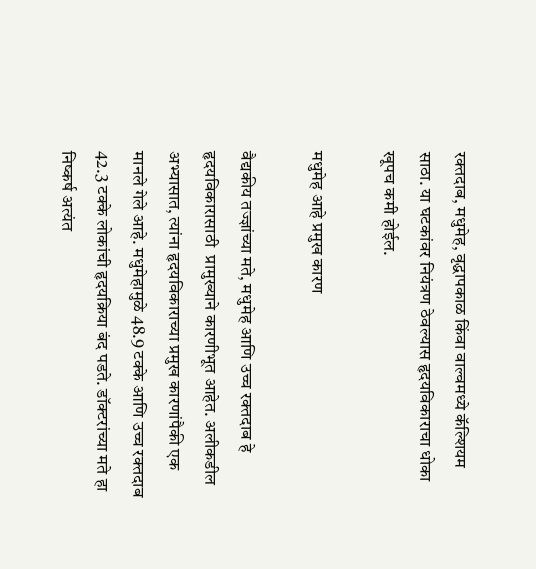रक्तदाब, मधुमेह, वृद्धापकाळ किंवा वाल्वमध्ये कॅल्शियम साठा. या घटकांवर नियंत्रण ठेवल्यास हृदयविकाराचा धोका खूपच कमी होईल.

मधुमेह आहे प्रमुख कारण

वैद्यकीय तज्ज्ञांच्या मते, मधुमेह आणि उच्च रक्तदाब हे हृदयविकारासाठी  प्रामुख्याने कारणीभूत आहेत. अलीकडील अभ्यासात, त्यांना हृदयविकाराच्या प्रमुख कारणांपैकी एक मानले गेले आहे. मधुमेहामुळे 48.9 टक्के आणि उच्च रक्तदाब 42.3 टक्के लोकांची हृदयक्रिया बंद पडते. डॉक्टरांच्या मते हा निष्कर्ष अत्यंत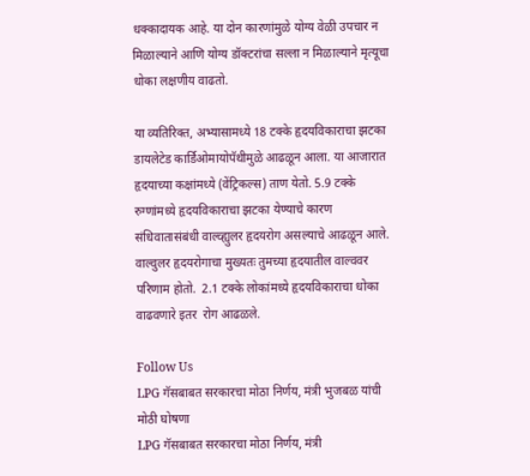धक्कादायक आहे. या दोन कारणांमुळे योग्य वेळी उपचार न मिळाल्याने आणि योग्य डॉक्टरांचा सल्ला न मिळाल्याने मृत्यूचा धोका लक्षणीय वाढतो.

या व्यतिरिक्त, अभ्यासामध्ये 18 टक्के हृदयविकाराचा झटका डायलेटेड कार्डिओमायोपॅथीमुळे आढळून आला. या आजारात हृदयाच्या कक्षांमध्ये (वेंट्रिकल्स) ताण येतो. 5.9 टक्के रुग्णांमध्ये हृदयविकाराचा झटका येण्याचे कारण संधिवातासंबंधी वाल्व्ह्युलर हृदयरोग असल्याचे आढळून आले. वाल्वुलर हृदयरोगाचा मुख्यतः तुमच्या हृदयातील वाल्ववर परिणाम होतो.  2.1 टक्के लोकांमध्ये हृदयविकाराचा धोका वाढवणारे इतर  रोग आढळले.

Follow Us
LPG गॅसबाबत सरकारचा मोठा निर्णय, मंत्री भुजबळ यांची मोठी घोषणा
LPG गॅसबाबत सरकारचा मोठा निर्णय, मंत्री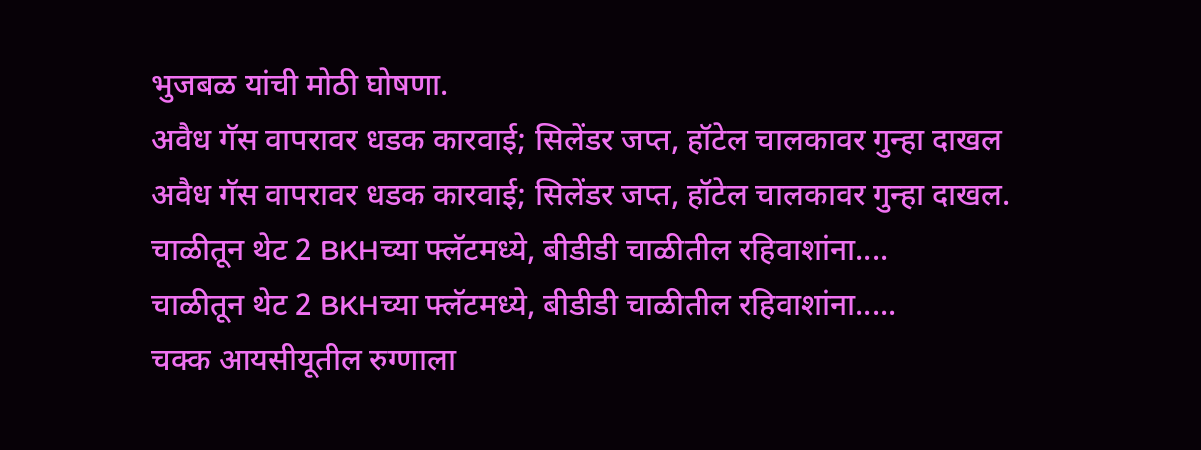भुजबळ यांची मोठी घोषणा.
अवैध गॅस वापरावर धडक कारवाई; सिलेंडर जप्त, हॉटेल चालकावर गुन्हा दाखल
अवैध गॅस वापरावर धडक कारवाई; सिलेंडर जप्त, हॉटेल चालकावर गुन्हा दाखल.
चाळीतून थेट 2 BKHच्या फ्लॅटमध्ये, बीडीडी चाळीतील रहिवाशांना....
चाळीतून थेट 2 BKHच्या फ्लॅटमध्ये, बीडीडी चाळीतील रहिवाशांना.....
चक्क आयसीयूतील रुग्णाला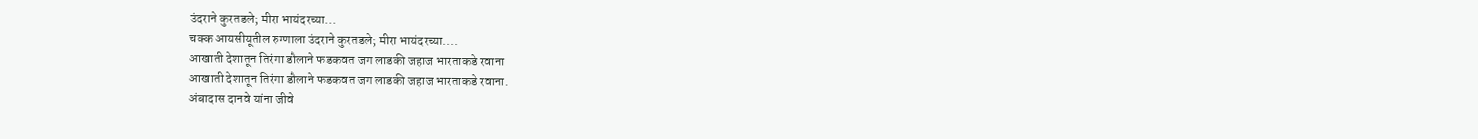उंदराने कुरतडले; मीरा भायंदरच्या...
चक्क आयसीयूतील रुग्णाला उंदराने कुरतडले; मीरा भायंदरच्या....
आखाती देशातून तिरंगा डौलाने फडकवत जग लाडकी जहाज भारताकडे रवाना
आखाती देशातून तिरंगा डौलाने फडकवत जग लाडकी जहाज भारताकडे रवाना.
अंबादास दानवे यांना जीवे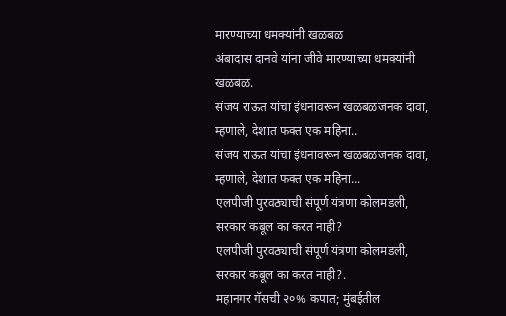मारण्याच्या धमक्यांनी खळबळ
अंबादास दानवे यांना जीवे मारण्याच्या धमक्यांनी खळबळ.
संजय राऊत यांचा इंधनावरून खळबळजनक दावा, म्हणाले, देशात फक्त एक महिना..
संजय राऊत यांचा इंधनावरून खळबळजनक दावा, म्हणाले, देशात फक्त एक महिना...
एलपीजी पुरवठ्याची संपूर्ण यंत्रणा कोलमडली, सरकार कबूल का करत नाही?
एलपीजी पुरवठ्याची संपूर्ण यंत्रणा कोलमडली, सरकार कबूल का करत नाही?.
महानगर गॅसची २०% कपात; मुंबईतील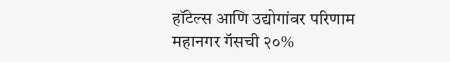हॉटेल्स आणि उद्योगांवर परिणाम
महानगर गॅसची २०%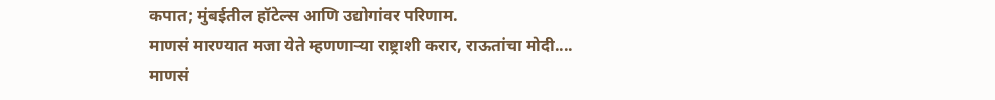कपात; मुंबईतील हॉटेल्स आणि उद्योगांवर परिणाम.
माणसं मारण्यात मजा येते म्हणणाऱ्या राष्ट्राशी करार, राऊतांचा मोदी....
माणसं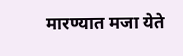मारण्यात मजा येते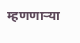म्हणणाऱ्या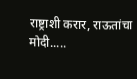राष्ट्राशी करार, राऊतांचा मोदी.....